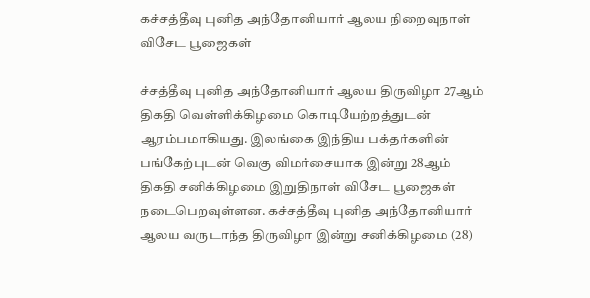கச்சத்தீவு புனித அந்தோனியார் ஆலய நிறைவுநாள் விசேட பூஜைகள்

ச்சத்தீவு புனித அந்தோனியார் ஆலய திருவிழா 27ஆம் திகதி வெள்ளிக்கிழமை கொடியேற்றத்துடன் ஆரம்பமாகியது. இலங்கை இந்திய பக்தர்களின் பங்கேற்புடன் வெகு விமர்சையாக இன்று 28ஆம் திகதி சனிக்கிழமை இறுதிநாள் விசேட பூஜைகள் நடைபெறவுள்ளன. கச்சத்தீவு புனித அந்தோனியார் ஆலய வருடாந்த திருவிழா இன்று சனிக்கிழமை (28)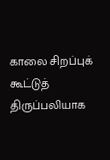காலை சிறப்புக் கூட்டுத் திருப்பலியாக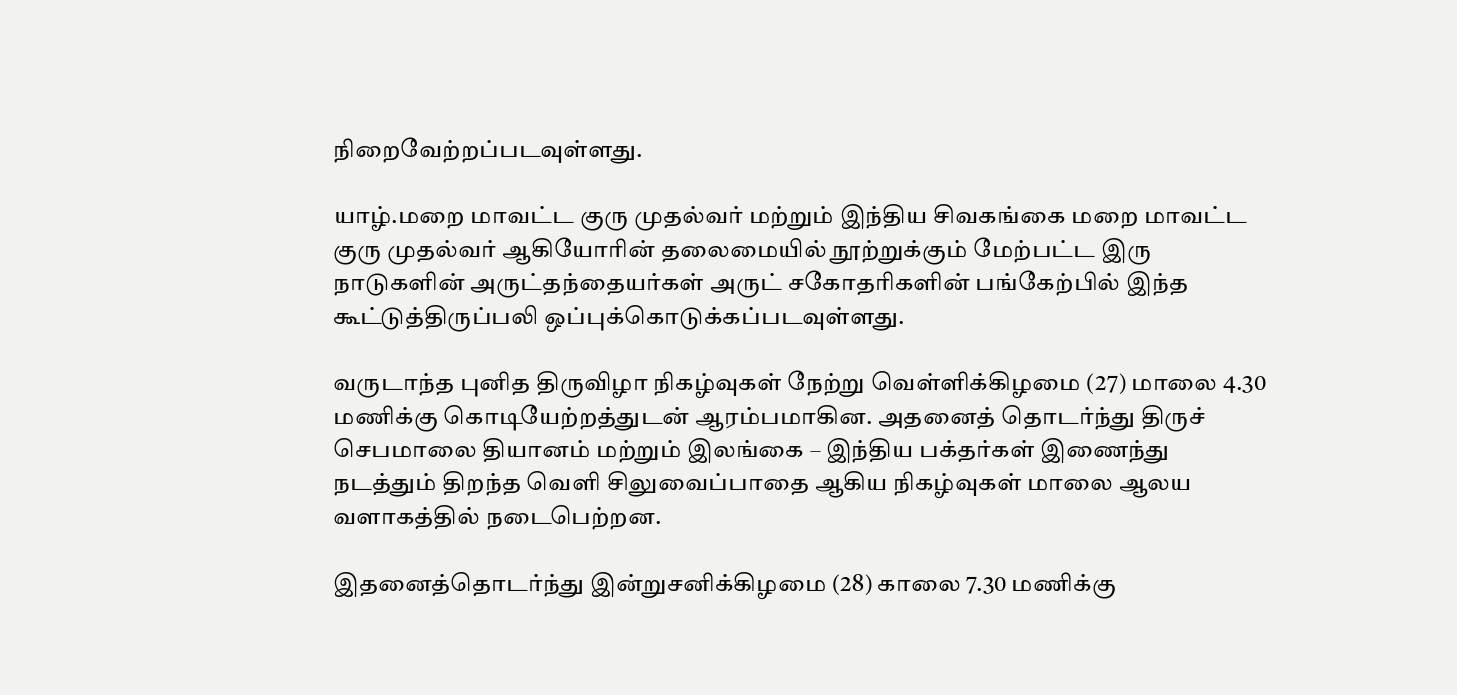நிறைவேற்றப்படவுள்ளது.

யாழ்.மறை மாவட்ட குரு முதல்வர் மற்றும் இந்திய சிவகங்கை மறை மாவட்ட குரு முதல்வர் ஆகியோரின் தலைமையில் நூற்றுக்கும் மேற்பட்ட இரு நாடுகளின் அருட்தந்தையர்கள் அருட் சகோதரிகளின் பங்கேற்பில் இந்த கூட்டுத்திருப்பலி ஒப்புக்கொடுக்கப்படவுள்ளது.

வருடாந்த புனித திருவிழா நிகழ்வுகள் நேற்று வெள்ளிக்கிழமை (27) மாலை 4.30 மணிக்கு கொடியேற்றத்துடன் ஆரம்பமாகின. அதனைத் தொடர்ந்து திருச் செபமாலை தியானம் மற்றும் இலங்கை – இந்திய பக்தர்கள் இணைந்து நடத்தும் திறந்த வெளி சிலுவைப்பாதை ஆகிய நிகழ்வுகள் மாலை ஆலய வளாகத்தில் நடைபெற்றன.

இதனைத்தொடர்ந்து இன்றுசனிக்கிழமை (28) காலை 7.30 மணிக்கு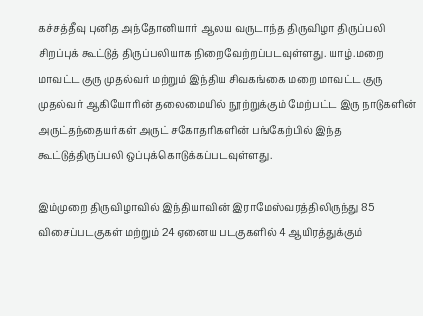கச்சத்தீவு புனித அந்தோனியார் ஆலய வருடாந்த திருவிழா திருப்பலி சிறப்புக் கூட்டுத் திருப்பலியாக நிறைவேற்றப்படவுள்ளது. யாழ்.மறை மாவட்ட குரு முதல்வர் மற்றும் இந்திய சிவகங்கை மறை மாவட்ட குரு முதல்வர் ஆகியோரின் தலைமையில் நூற்றுக்கும் மேற்பட்ட இரு நாடுகளின் அருட்தந்தையர்கள் அருட் சகோதரிகளின் பங்கேற்பில் இந்த கூட்டுத்திருப்பலி ஒப்புக்கொடுக்கப்படவுள்ளது.

இம்முறை திருவிழாவில் இந்தியாவின் இராமேஸ்வரத்திலிருந்து 85 விசைப்படகுகள் மற்றும் 24 ஏனைய படகுகளில் 4 ஆயிரத்துக்கும்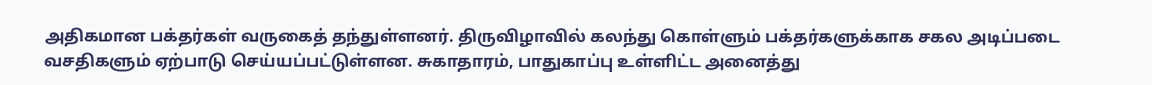அதிகமான பக்தர்கள் வருகைத் தந்துள்ளனர். திருவிழாவில் கலந்து கொள்ளும் பக்தர்களுக்காக சகல அடிப்படை வசதிகளும் ஏற்பாடு செய்யப்பட்டுள்ளன. சுகாதாரம், பாதுகாப்பு உள்ளிட்ட அனைத்து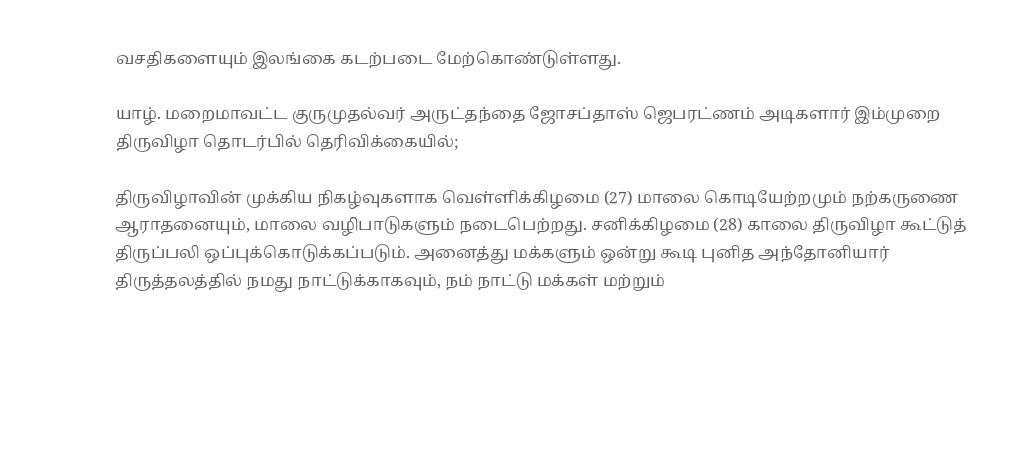வசதிகளையும் இலங்கை கடற்படை மேற்கொண்டுள்ளது.

யாழ். மறைமாவட்ட குருமுதல்வர் அருட்தந்தை ஜோசப்தாஸ் ஜெபரட்ணம் அடிகளார் இம்முறை திருவிழா தொடர்பில் தெரிவிக்கையில்;

திருவிழாவின் முக்கிய நிகழ்வுகளாக வெள்ளிக்கிழமை (27) மாலை கொடியேற்றமும் நற்கருணை ஆராதனையும், மாலை வழிபாடுகளும் நடைபெற்றது. சனிக்கிழமை (28) காலை திருவிழா கூட்டுத் திருப்பலி ஒப்புக்கொடுக்கப்படும். அனைத்து மக்களும் ஒன்று கூடி புனித அந்தோனியார் திருத்தலத்தில் நமது நாட்டுக்காகவும், நம் நாட்டு மக்கள் மற்றும்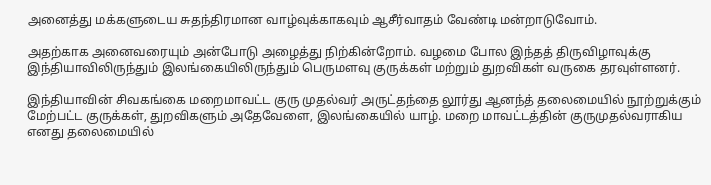அனைத்து மக்களுடைய சுதந்திரமான வாழ்வுக்காகவும் ஆசீர்வாதம் வேண்டி மன்றாடுவோம்.

அதற்காக அனைவரையும் அன்போடு அழைத்து நிற்கின்றோம். வழமை போல இந்தத் திருவிழாவுக்கு இந்தியாவிலிருந்தும் இலங்கையிலிருந்தும் பெருமளவு குருக்கள் மற்றும் துறவிகள் வருகை தரவுள்ளனர்.

இந்தியாவின் சிவகங்கை மறைமாவட்ட குரு முதல்வர் அருட்தந்தை லூர்து ஆனந்த் தலைமையில் நூற்றுக்கும் மேற்பட்ட குருக்கள், துறவிகளும் அதேவேளை, இலங்கையில் யாழ். மறை மாவட்டத்தின் குருமுதல்வராகிய எனது தலைமையில்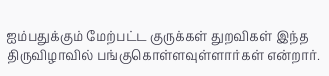ஐம்பதுக்கும் மேற்பட்ட குருக்கள் துறவிகள் இந்த திருவிழாவில் பங்குகொள்ளவுள்ளார்கள் என்றார்.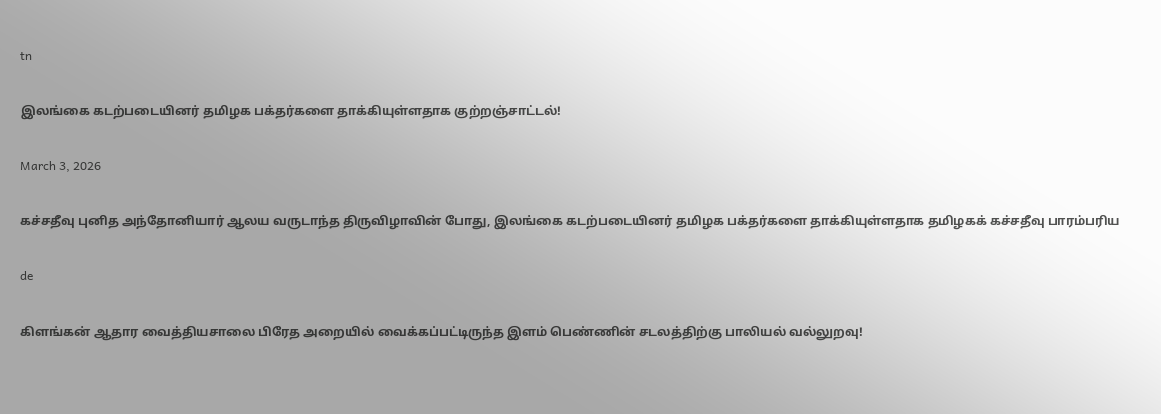tn

இலங்கை கடற்படையினர் தமிழக பக்தர்களை தாக்கியுள்ளதாக குற்றஞ்சாட்டல்!

March 3, 2026

கச்சதீவு புனித அந்தோனியார் ஆலய வருடாந்த திருவிழாவின் போது, இலங்கை கடற்படையினர் தமிழக பக்தர்களை தாக்கியுள்ளதாக தமிழகக் கச்சதீவு பாரம்பரிய

de

கிளங்கன் ஆதார வைத்தியசாலை பிரேத அறையில் வைக்கப்பட்டிருந்த இளம் பெண்ணின் சடலத்திற்கு பாலியல் வல்லுறவு!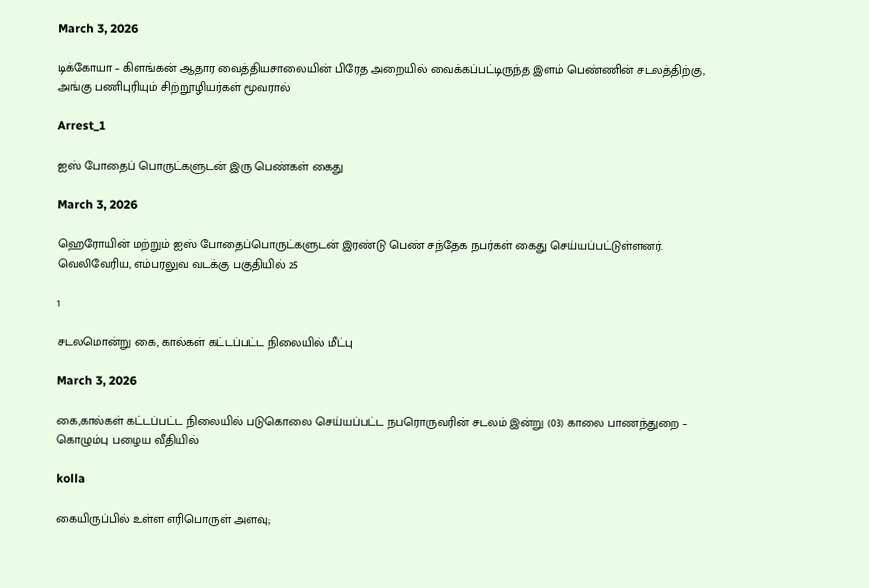March 3, 2026

டிக்கோயா – கிளங்கன் ஆதார வைத்தியசாலையின் பிரேத அறையில் வைக்கப்பட்டிருந்த இளம் பெண்ணின் சடலத்திற்கு, அங்கு பணிபுரியும் சிற்றூழியர்கள் மூவரால்

Arrest_1

ஐஸ் போதைப் பொருட்களுடன் இரு பெண்கள் கைது

March 3, 2026

ஹெரோயின் மற்றும் ஐஸ் போதைப்பொருட்களுடன் இரண்டு பெண் சந்தேக நபர்கள் கைது செய்யப்பட்டுள்ளனர். வெலிவேரிய, எம்பரலுவ வடக்கு பகுதியில் 25

1

சடலமொன்று கை, கால்கள் கட்டப்பட்ட நிலையில் மீட்பு

March 3, 2026

கை,கால்கள் கட்டப்பட்ட நிலையில் படுகொலை செய்யப்பட்ட நபரொருவரின் சடலம் இன்று (03) காலை பாணந்துறை – கொழும்பு பழைய வீதியில்

kolla

கையிருப்பில் உள்ள எரிபொருள் அளவு;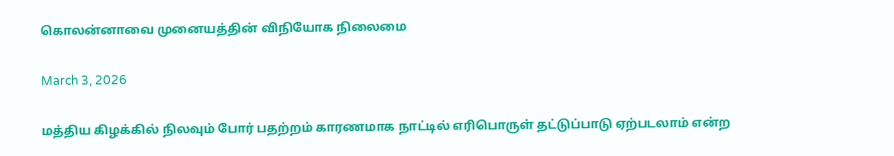கொலன்னாவை முனையத்தின் விநியோக நிலைமை

March 3, 2026

மத்திய கிழக்கில் நிலவும் போர் பதற்றம் காரணமாக நாட்டில் எரிபொருள் தட்டுப்பாடு ஏற்படலாம் என்ற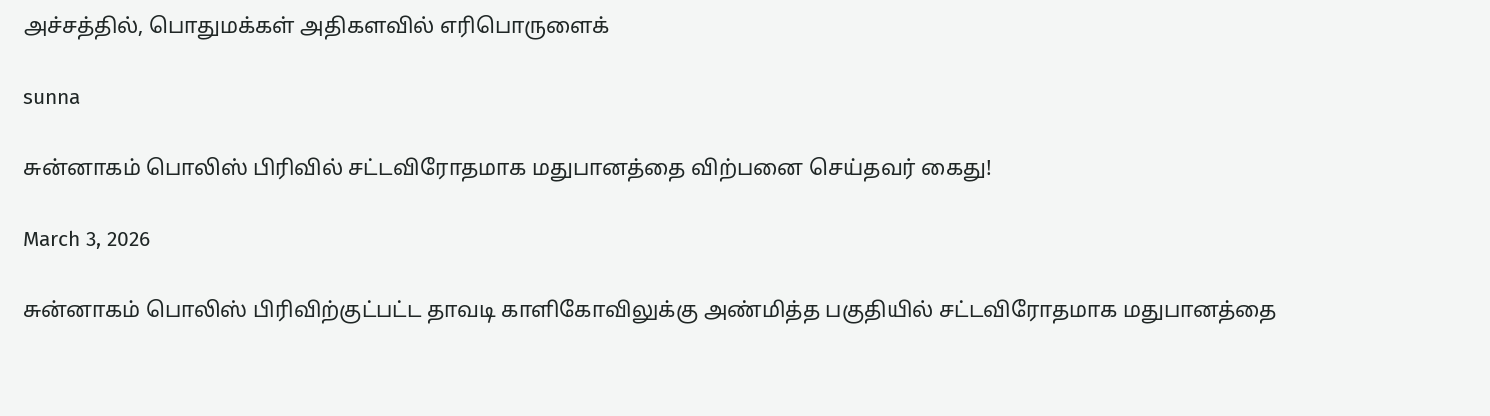அச்சத்தில், பொதுமக்கள் அதிகளவில் எரிபொருளைக்

sunna

சுன்னாகம் பொலிஸ் பிரிவில் சட்டவிரோதமாக மதுபானத்தை விற்பனை செய்தவர் கைது!

March 3, 2026

சுன்னாகம் பொலிஸ் பிரிவிற்குட்பட்ட தாவடி காளிகோவிலுக்கு அண்மித்த பகுதியில் சட்டவிரோதமாக மதுபானத்தை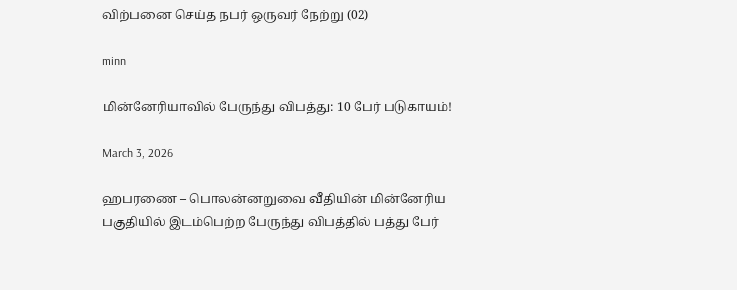விற்பனை செய்த நபர் ஒருவர் நேற்று (02)

minn

மின்னேரியாவில் பேருந்து விபத்து: 10 பேர் படுகாயம்!

March 3, 2026

ஹபரணை – பொலன்னறுவை வீதியின் மின்னேரிய பகுதியில் இடம்பெற்ற பேருந்து விபத்தில் பத்து பேர்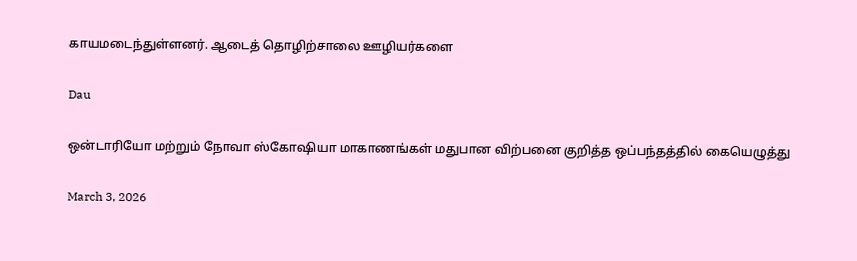காயமடைந்துள்ளனர். ஆடைத் தொழிற்சாலை ஊழியர்களை

Dau

ஒன்டாரியோ மற்றும் நோவா ஸ்கோஷியா மாகாணங்கள் மதுபான விற்பனை குறித்த ஒப்பந்தத்தில் கையெழுத்து

March 3, 2026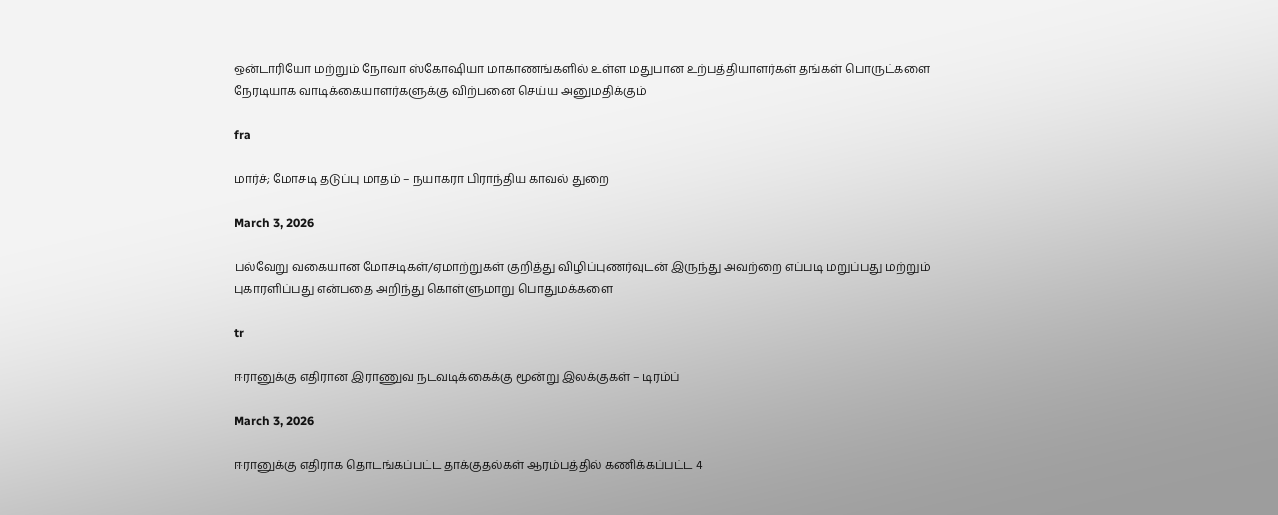ஒன்டாரியோ மற்றும் நோவா ஸ்கோஷியா மாகாணங்களில் உள்ள மதுபான உற்பத்தியாளர்கள் தங்கள் பொருட்களை நேரடியாக வாடிக்கையாளர்களுக்கு விற்பனை செய்ய அனுமதிக்கும்

fra

மார்ச்; மோசடி தடுப்பு மாதம் – நயாகரா பிராந்திய காவல் துறை

March 3, 2026

பல்வேறு வகையான மோசடிகள்/ஏமாற்றுகள் குறித்து விழிப்புணர்வுடன் இருந்து அவற்றை எப்படி மறுப்பது மற்றும் புகாரளிப்பது என்பதை அறிந்து கொள்ளுமாறு பொதுமக்களை

tr

ஈரானுக்கு எதிரான இராணுவ நடவடிக்கைக்கு மூன்று இலக்குகள் – டிரம்ப்

March 3, 2026

ஈரானுக்கு எதிராக தொடங்கப்பட்ட தாக்குதல்கள் ஆரம்பத்தில் கணிக்கப்பட்ட 4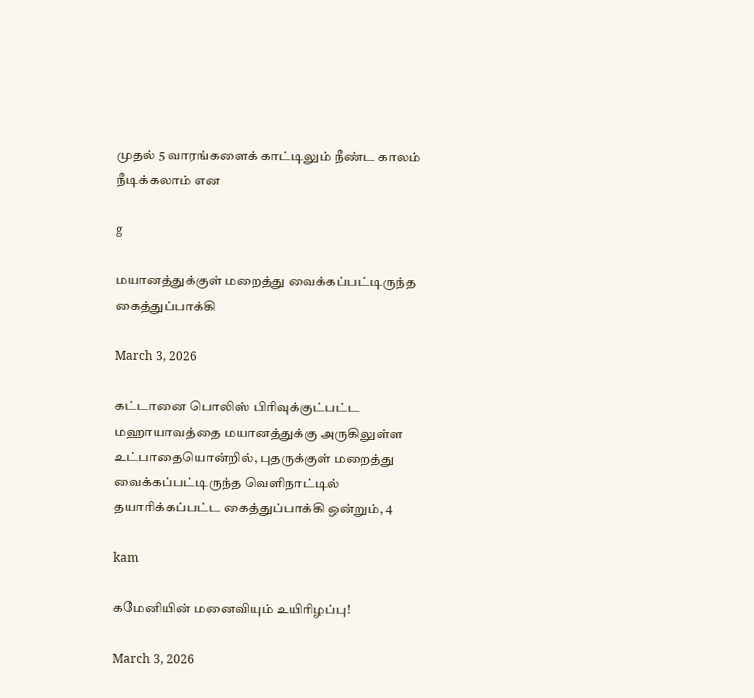முதல் 5 வாரங்களைக் காட்டிலும் நீண்ட காலம் நீடிக்கலாம் என

g

மயானத்துக்குள் மறைத்து வைக்கப்பட்டிருந்த கைத்துப்பாக்கி

March 3, 2026

கட்டானை பொலிஸ் பிரிவுக்குட்பட்ட மஹாயாவத்தை மயானத்துக்கு அருகிலுள்ள உட்பாதையொன்றில், புதருக்குள் மறைத்து வைக்கப்பட்டிருந்த வெளிநாட்டில் தயாரிக்கப்பட்ட கைத்துப்பாக்கி ஒன்றும், 4

kam

கமேனியின் மனைவியும் உயிரிழப்பு!

March 3, 2026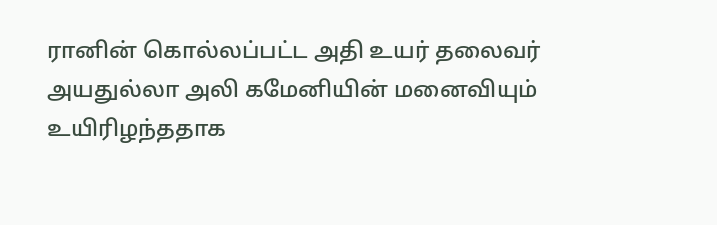ரானின் கொல்லப்பட்ட அதி உயர் தலைவர் அயதுல்லா அலி கமேனியின் மனைவியும் உயிரிழந்ததாக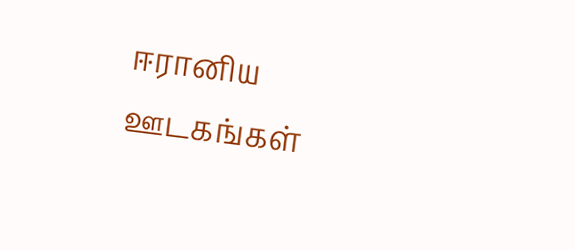ஈரானிய ஊடகங்கள்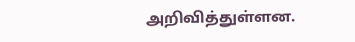அறிவித்துள்ளன.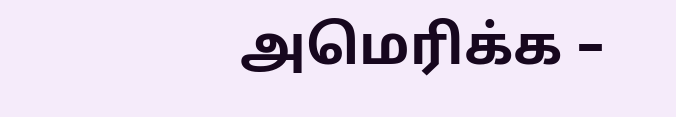அமெரிக்க –